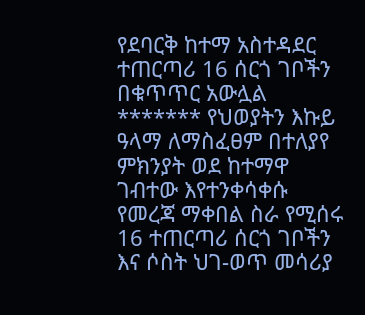የደባርቅ ከተማ አስተዳደር ተጠርጣሪ 16 ሰርጎ ገቦችን በቁጥጥር አውሏል ******* የህወያትን እኩይ ዓላማ ለማስፈፀም በተለያየ ምክንያት ወደ ከተማዋ ገብተው እየተንቀሳቀሱ የመረጃ ማቀበል ስራ የሚሰሩ 16 ተጠርጣሪ ሰርጎ ገቦችን እና ሶስት ህገ-ወጥ መሳሪያ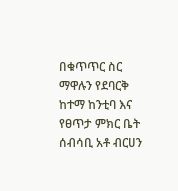በቁጥጥር ስር ማዋሉን የደባርቅ ከተማ ከንቲባ እና የፀጥታ ምክር ቤት ሰብሳቢ አቶ ብርሀን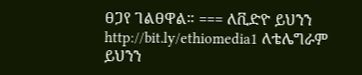ፀጋየ ገልፀዋል። === ለቪድዮ ይህንን http://bit.ly/ethiomedia1 ለቴሌግራም ይህንን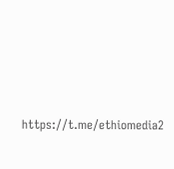https://t.me/ethiomedia2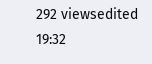292 viewsedited 19:32